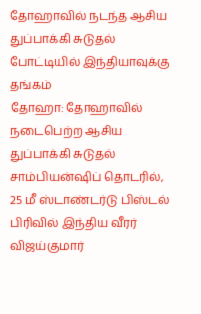தோஹாவில் நடந்த ஆசிய துப்பாக்கி சுடுதல் போட்டியில் இந்தியாவுக்கு தங்கம்
தோஹா: தோஹாவில் நடைபெற்ற ஆசிய துப்பாக்கி சுடுதல் சாம்பியன்ஷிப் தொடரில், 25 மீ ஸ்டாண்டர்டு பிஸ்டல் பிரிவில் இந்திய வீரர் விஜய்குமார்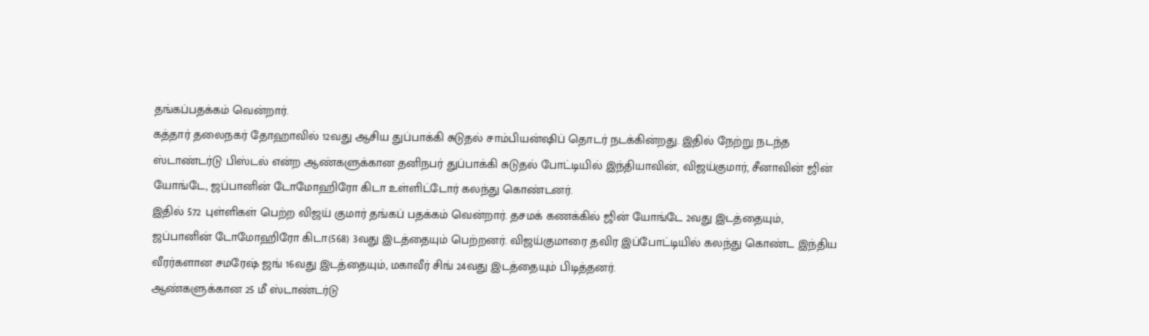தங்கப்பதக்கம் வென்றார்.
கத்தார் தலைநகர் தோஹாவில் 12வது ஆசிய துப்பாக்கி சுடுதல் சாம்பியன்ஷிப் தொடர் நடக்கின்றது. இதில் நேற்று நடந்த ஸ்டாண்டர்டு பிஸ்டல் என்ற ஆண்களுக்கான தனிநபர் துப்பாக்கி சுடுதல் போட்டியில் இந்தியாவின், விஜய்குமார், சீனாவின் ஜின் யோங்டே, ஜப்பானின் டோமோஹிரோ கிடா உள்ளிட்டோர் கலந்து கொண்டனர்.
இதில் 572 புள்ளிகள் பெற்ற விஜய் குமார் தங்கப் பதக்கம் வென்றார். தசமக் கணக்கில் ஜின் யோங்டே 2வது இடத்தையும், ஜப்பானின் டோமோஹிரோ கிடா(568) 3வது இடத்தையும் பெற்றனர். விஜய்குமாரை தவிர இப்போட்டியில் கலந்து கொண்ட இந்திய வீரர்களான சமரேஷ் ஜங் 16வது இடத்தையும், மகாவீர் சிங் 24வது இடத்தையும் பிடித்தனர்.
ஆண்களுக்கான 25 மீ ஸ்டாண்டர்டு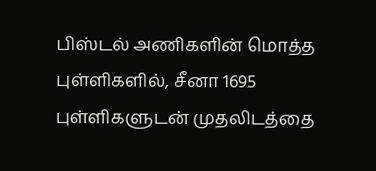பிஸ்டல் அணிகளின் மொத்த புள்ளிகளில், சீனா 1695 புள்ளிகளுடன் முதலிடத்தை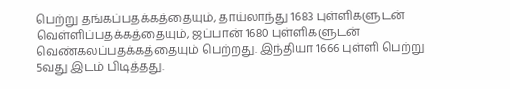பெற்று தங்கப்பதக்கத்தையும், தாய்லாந்து 1683 புள்ளிகளுடன் வெள்ளிப்பதக்கத்தையும், ஜப்பான் 1680 புள்ளிகளுடன் வெண்கலப்பதக்கத்தையும் பெற்றது. இந்தியா 1666 புள்ளி பெற்று 5வது இடம் பிடித்தது.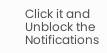Click it and Unblock the Notifications